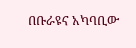በቡራዩና አካባቢው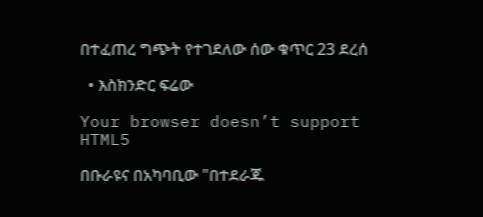በተፈጠረ ግጭት የተገደለው ሰው ቁጥር 23 ደረሰ

  • እስክንድር ፍሬው

Your browser doesn’t support HTML5

በቡራዩና በአካባቢው "በተደራጁ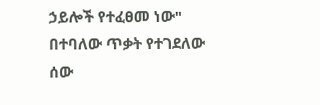ኃይሎች የተፈፀመ ነው" በተባለው ጥቃት የተገደለው ሰው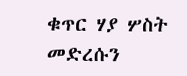ቁጥር ሃያ ሦስት መድረሱን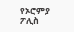የኦሮምያ ፖሊስ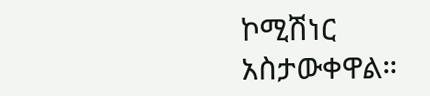ኮሚሽነር አስታውቀዋል።